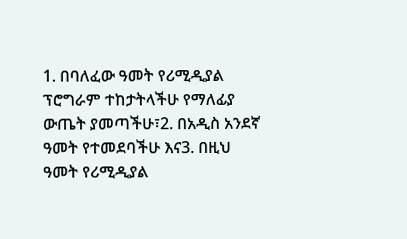1. በባለፈው ዓመት የሪሚዲያል ፕሮግራም ተከታትላችሁ የማለፊያ ውጤት ያመጣችሁ፣2. በአዲስ አንደኛ ዓመት የተመደባችሁ እና3. በዚህ ዓመት የሪሚዲያል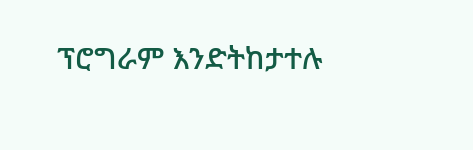ፕሮግራም እንድትከታተሉ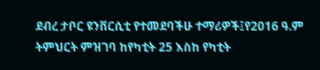ደብረ ታቦር ዩንቨርሲቲ የተመደባችሁ ተማሪዎች፤የ2016 ዓ.ም ትምህርት ምዝገባ ከየካቲት 25 እስከ የካቲት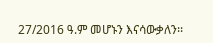27/2016 ዓ.ም መሆኑን እናሳውቃለን፡፡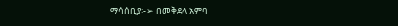ማሳሰቢያ፡-➢ በመቅደላ አምባ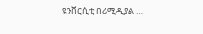ዩንቨርሲቲ በሪሚዲያል …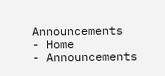Announcements
- Home
- Announcements